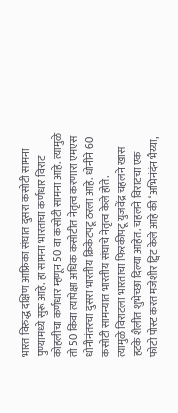भारत विरुद्ध दक्षिण आफ्रिका संघात दुसरा कसोटी सामना पुण्यामध्ये सुरू आहे. हा सामना भारताचा कर्णधार विराट कोहलीचा कर्णधार म्हणून 50 वा कसोटी सामना आहे. त्यामुळे तो 50 किंवा त्यापेक्षा अधिक कसोटीत नेतृत्व करणारा एमएस धोनीनंतरचा दुसरा भारतीय क्रिकेटपटू ठरला आहे. धोनीने 60 कसोटी सामन्यात भारतीय संघाचे नेतृत्व केले होते.
त्यामुळे विराटला भारताचा फिरकीपटू युजवेंद्र चहलने खास हटके शैलीत शुभेच्छा दिल्या आहेत. चहलने विराटचा एक फोटो पोस्ट करत मजेशीर ट्विट केले आहे की ‘अभिनंदंन भैय्या,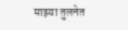माझ्या तुलनेत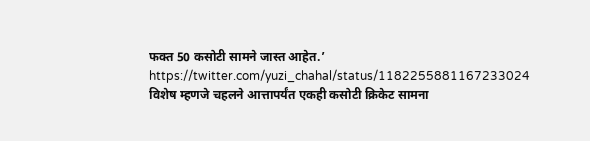फक्त 50 कसोटी सामने जास्त आहेत.’
https://twitter.com/yuzi_chahal/status/1182255881167233024
विशेष म्हणजे चहलने आत्तापर्यंत एकही कसोटी क्रिकेट सामना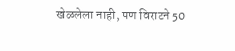खेळलेला नाही, पण विराटने 50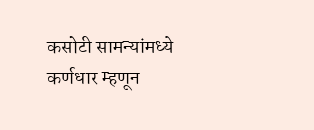कसोटी सामन्यांमध्ये कर्णधार म्हणून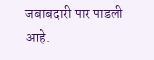जबाबदारी पार पाडली आहे.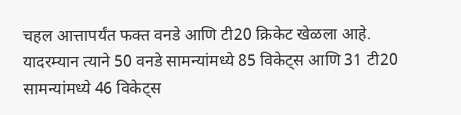चहल आत्तापर्यंत फक्त वनडे आणि टी20 क्रिकेट खेळला आहे. यादरम्यान त्याने 50 वनडे सामन्यांमध्ये 85 विकेट्स आणि 31 टी20 सामन्यांमध्ये 46 विकेट्स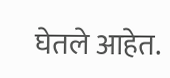घेतले आहेत.